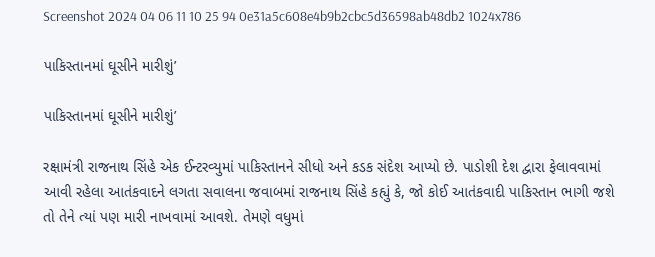Screenshot 2024 04 06 11 10 25 94 0e31a5c608e4b9b2cbc5d36598ab48db2 1024x786

પાકિસ્તાનમાં ઘૂસીને મારીશું’

પાકિસ્તાનમાં ઘૂસીને મારીશું’

રક્ષામંત્રી રાજનાથ સિંહે એક ઈન્ટરવ્યુમાં પાકિસ્તાનને સીધો અને કડક સંદેશ આપ્યો છે. પાડોશી દેશ દ્વારા ફેલાવવામાં આવી રહેલા આતંકવાદને લગતા સવાલના જવાબમાં રાજનાથ સિંહે કહ્યું કે, જો કોઈ આતંકવાદી પાકિસ્તાન ભાગી જશે તો તેને ત્યાં પણ મારી નાખવામાં આવશે. તેમણે વધુમાં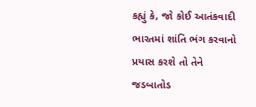કહ્યું કે, જો કોઈ આતંકવાદી ભારતમાં શાંતિ ભંગ કરવાનો પ્રયાસ કરશે તો તેને જડબાતોડ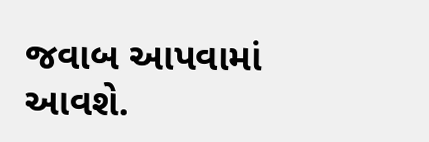જવાબ આપવામાં આવશે.